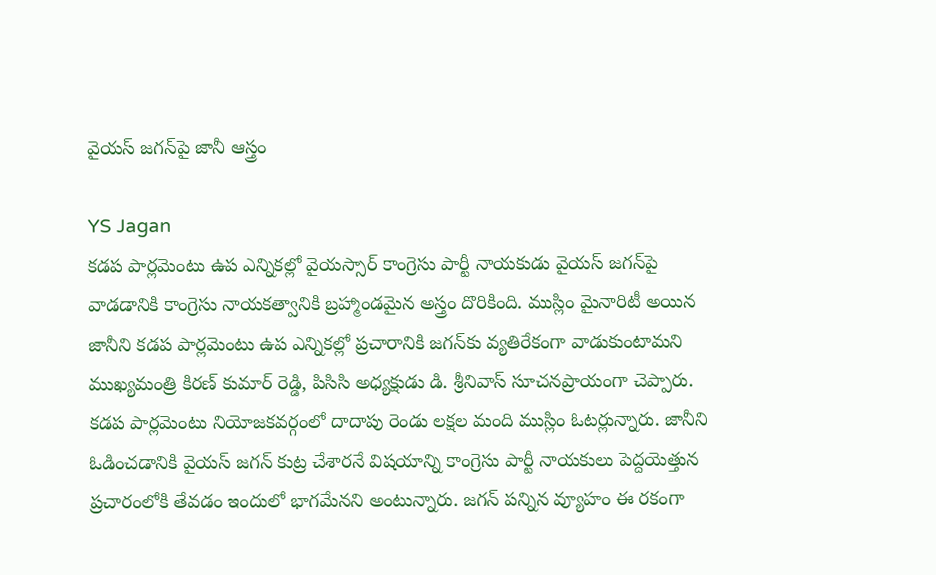వైయస్ జగన్‌పై జానీ ఆస్త్రం

YS Jagan
కడప పార్లమెంటు ఉప ఎన్నికల్లో వైయస్సార్ కాంగ్రెసు పార్టీ నాయకుడు వైయస్ జగన్‌పై వాడడానికి కాంగ్రెసు నాయకత్వానికి బ్రహ్మాండమైన అస్త్రం దొరికింది. ముస్లిం మైనారిటీ అయిన జానీని కడప పార్లమెంటు ఉప ఎన్నికల్లో ప్రచారానికి జగన్‌కు వ్యతిరేకంగా వాడుకుంటామని ముఖ్యమంత్రి కిరణ్ కుమార్ రెడ్డి, పిసిసి అధ్యక్షుడు డి. శ్రీనివాస్ సూచనప్రాయంగా చెప్పారు. కడప పార్లమెంటు నియోజకవర్గంలో దాదాపు రెండు లక్షల మంది ముస్లిం ఓటర్లున్నారు. జానీని ఓడించడానికి వైయస్ జగన్ కుట్ర చేశారనే విషయాన్ని కాంగ్రెసు పార్టీ నాయకులు పెద్దయెత్తున ప్రచారంలోకి తేవడం ఇందులో భాగమేనని అంటున్నారు. జగన్ పన్నిన వ్యూహం ఈ రకంగా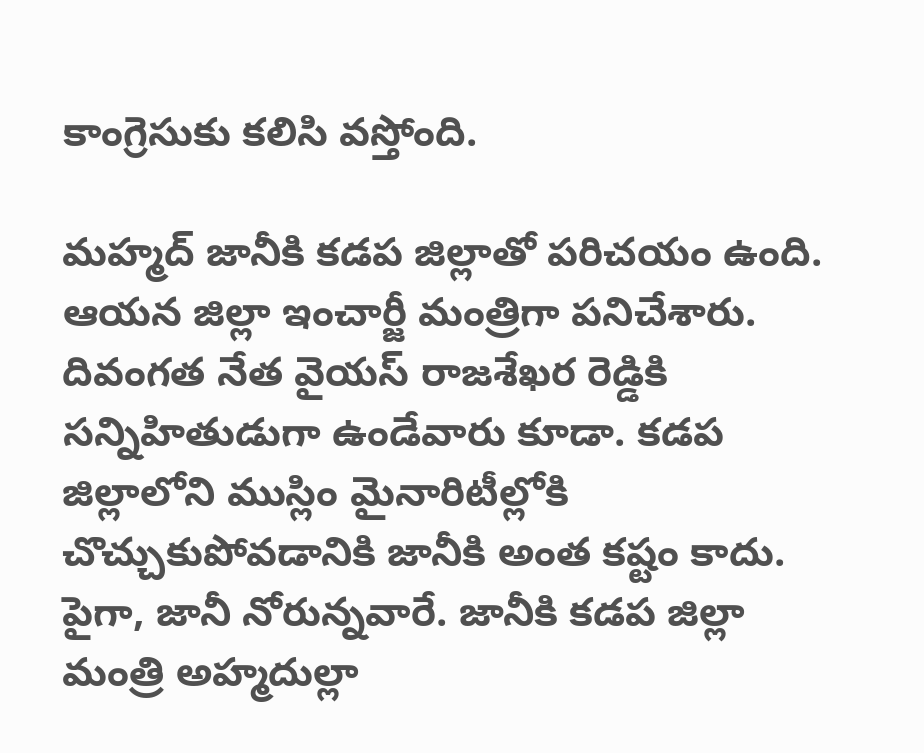కాంగ్రెసుకు కలిసి వస్తోంది.

మహ్మద్ జానీకి కడప జిల్లాతో పరిచయం ఉంది. ఆయన జిల్లా ఇంచార్జీ మంత్రిగా పనిచేశారు. దివంగత నేత వైయస్ రాజశేఖర రెడ్డికి సన్నిహితుడుగా ఉండేవారు కూడా. కడప జిల్లాలోని ముస్లిం మైనారిటీల్లోకి చొచ్చుకుపోవడానికి జానీకి అంత కష్టం కాదు. పైగా, జానీ నోరున్నవారే. జానీకి కడప జిల్లా మంత్రి అహ్మదుల్లా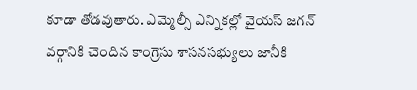కూడా తోడవుతారు. ఎమ్మెల్సీ ఎన్నికల్లో వైయస్ జగన్ వర్గానికి చెందిన కాంగ్రెసు శాసనసభ్యులు జానీకి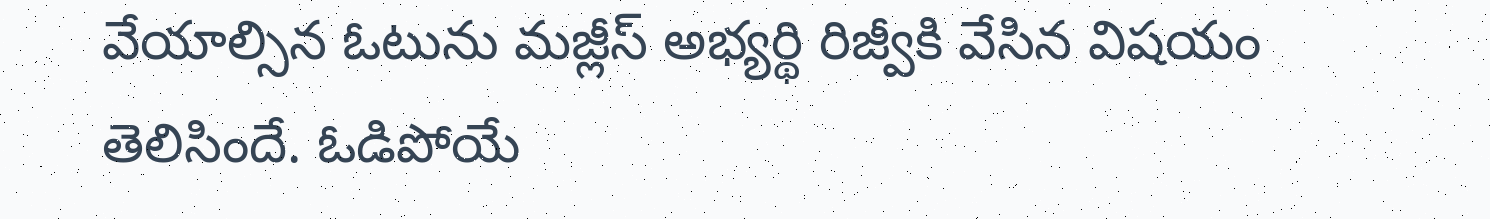వేయాల్సిన ఓటును మజ్లీస్ అభ్యర్థి రిజ్వీకి వేసిన విషయం తెలిసిందే. ఓడిపోయే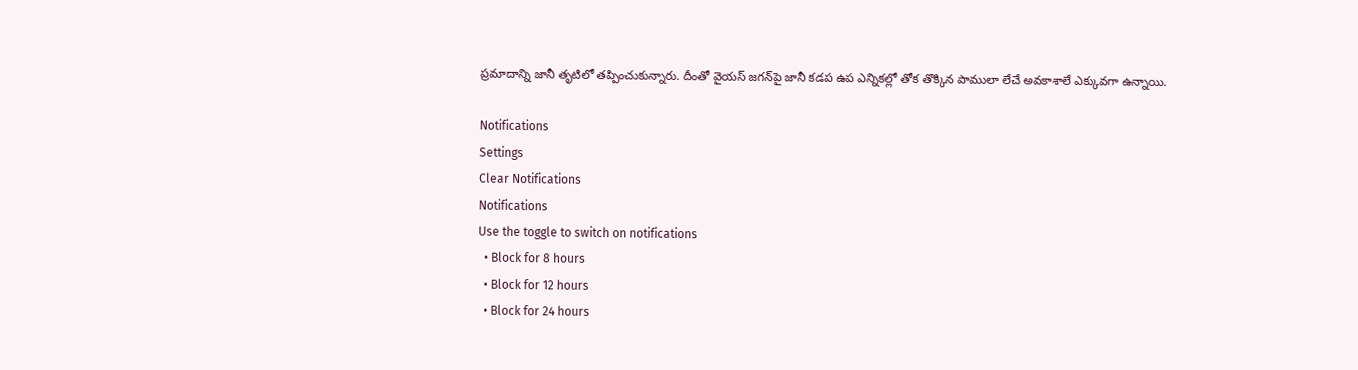ప్రమాదాన్ని జానీ తృటిలో తప్పించుకున్నారు. దీంతో వైయస్ జగన్‌పై జానీ కడప ఉప ఎన్నికల్లో తోక తొక్కిన పాములా లేచే అవకాశాలే ఎక్కువగా ఉన్నాయి.

Notifications
Settings
Clear Notifications
Notifications
Use the toggle to switch on notifications
  • Block for 8 hours
  • Block for 12 hours
  • Block for 24 hours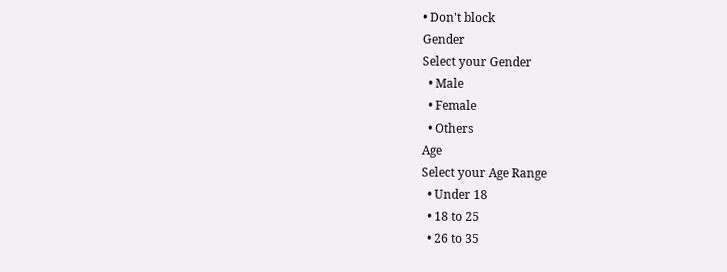• Don't block
Gender
Select your Gender
  • Male
  • Female
  • Others
Age
Select your Age Range
  • Under 18
  • 18 to 25
  • 26 to 35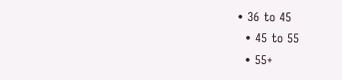• 36 to 45
  • 45 to 55
  • 55+